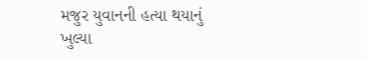મજુર યુવાનની હત્યા થયાનું ખુલ્યા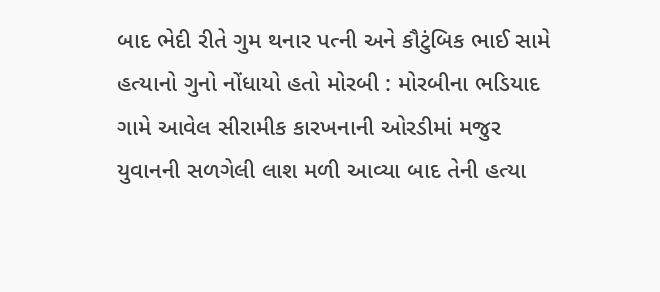બાદ ભેદી રીતે ગુમ થનાર પત્ની અને કૌટુંબિક ભાઈ સામે હત્યાનો ગુનો નોંધાયો હતો મોરબી : મોરબીના ભડિયાદ ગામે આવેલ સીરામીક કારખનાની ઓરડીમાં મજુર યુવાનની સળગેલી લાશ મળી આવ્યા બાદ તેની હત્યા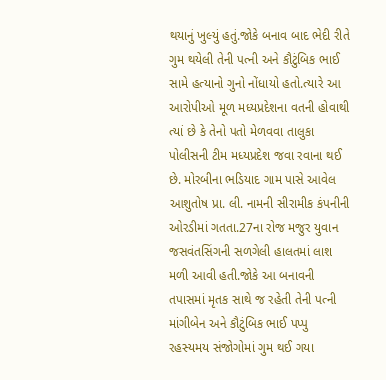થયાનું ખુલ્યું હતું.જોકે બનાવ બાદ ભેદી રીતે ગુમ થયેલી તેની પત્ની અને કૌટુંબિક ભાઈ સામે હત્યાનો ગુનો નોંધાયો હતો.ત્યારે આ આરોપીઓ મૂળ મધ્યપ્રદેશના વતની હોવાથી ત્યાં છે કે તેનો પતો મેળવવા તાલુકા પોલીસની ટીમ મધ્યપ્રદેશ જવા રવાના થઈ છે. મોરબીના ભડિયાદ ગામ પાસે આવેલ આશુતોષ પ્રા. લી. નામની સીરામીક કંપનીની ઓરડીમાં ગતતા.27ના રોજ મજુર યુવાન જસવંતસિંગની સળગેલી હાલતમાં લાશ મળી આવી હતી.જોકે આ બનાવની તપાસમાં મૃતક સાથે જ રહેતી તેની પત્ની માંગીબેન અને કૌટુંબિક ભાઈ પપ્પુ રહસ્યમય સંજોગોમાં ગુમ થઈ ગયા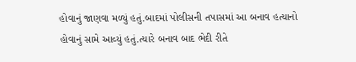હોવાનું જાણવા મળ્યું હતું.બાદમાં પોલીસની તપાસમાં આ બનાવ હત્યાનો હોવાનું સામે આવ્યું હતું.ત્યારે બનાવ બાદ ભેદી રીતે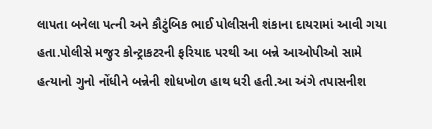લાપતા બનેલા પત્ની અને કૌટુંબિક ભાઈ પોલીસની શંકાના દાયરામાં આવી ગયા હતા.પોલીસે મજુર કોન્ટ્રાકટરની ફરિયાદ પરથી આ બન્ને આઓપીઓ સામે હત્યાનો ગુનો નોંધીને બન્નેની શોધખોળ હાથ ધરી હતી.આ અંગે તપાસનીશ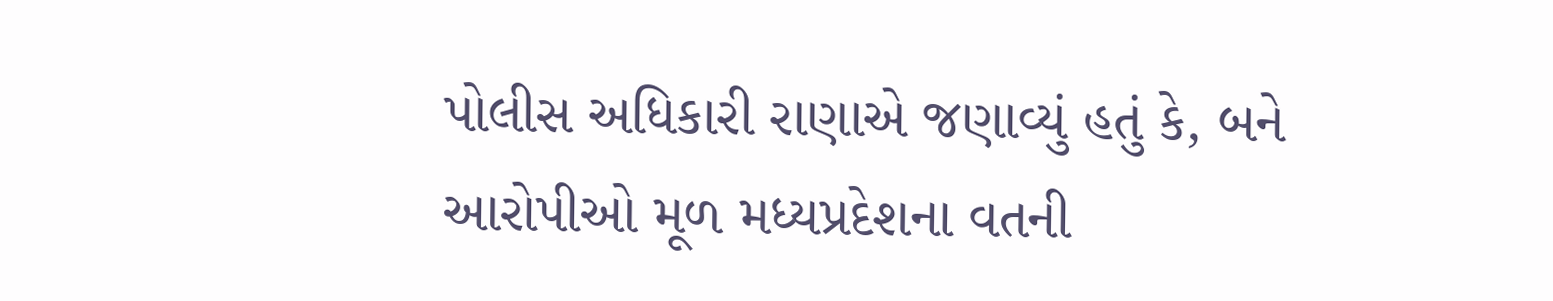પોલીસ અધિકારી રાણાએ જણાવ્યું હતું કે, બને આરોપીઓ મૂળ મધ્યપ્રદેશના વતની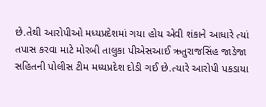છે.તેથી આરોપીઓ મધ્યપ્રદેશમાં ગયા હોય એવી શંકાને આધારે ત્યાં તપાસ કરવા માટે મોરબી તાલુકા પીએસઆઈ ઋતુરાજસિંહ જાડેજા સહિતની પોલીસ ટીમ મધ્યપ્રદેશ દોડી ગઈ છે.ત્યારે આરોપી પકડાયા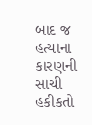બાદ જ હત્યાના કારણની સાચી હકીકતો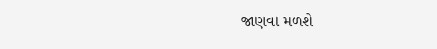જાણવા મળશે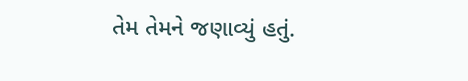તેમ તેમને જણાવ્યું હતું.